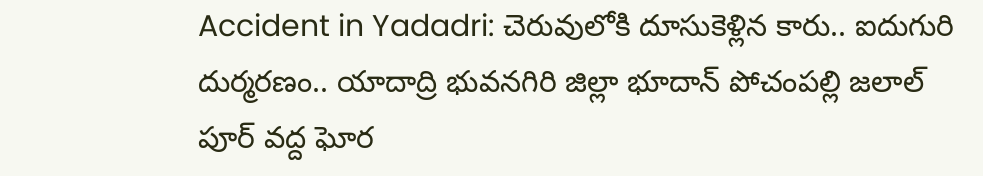Accident in Yadadri: చెరువులోకి దూసుకెళ్లిన కారు.. ఐదుగురి దుర్మ‌ర‌ణం.. యాదాద్రి భువ‌న‌గిరి జిల్లా భూదాన్ పోచంప‌ల్లి జ‌లాల్‌ పూర్ వద్ద ఘోర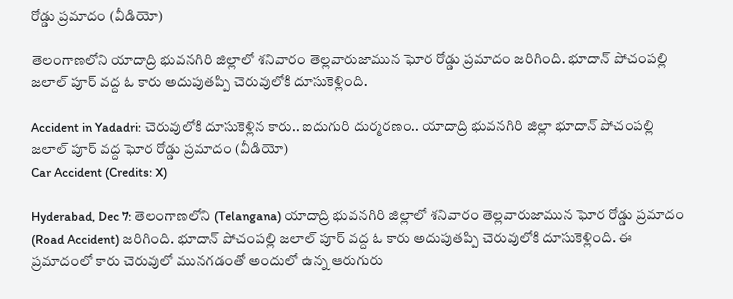రోడ్డు ప్రమాదం (వీడియో)

తెలంగాణ‌లోని యాదాద్రి భువ‌న‌గిరి జిల్లాలో శనివారం తెల్లవారుజామున ఘోర రోడ్డు ప్ర‌మాదం జ‌రిగింది. భూదాన్ పోచంప‌ల్లి జ‌లాల్‌ పూర్ వద్ద ఓ కారు అదుపుత‌ప్పి చెరువులోకి దూసుకెళ్లింది.

Accident in Yadadri: చెరువులోకి దూసుకెళ్లిన కారు.. ఐదుగురి దుర్మ‌ర‌ణం.. యాదాద్రి భువ‌న‌గిరి జిల్లా భూదాన్ పోచంప‌ల్లి జ‌లాల్‌ పూర్ వద్ద ఘోర రోడ్డు ప్రమాదం (వీడియో)
Car Accident (Credits: X)

Hyderabad, Dec 7: తెలంగాణ‌లోని (Telangana) యాదాద్రి భువ‌న‌గిరి జిల్లాలో శనివారం తెల్లవారుజామున ఘోర రోడ్డు ప్ర‌మాదం (Road Accident) జ‌రిగింది. భూదాన్ పోచంప‌ల్లి జ‌లాల్‌ పూర్ వద్ద ఓ కారు అదుపుత‌ప్పి చెరువులోకి దూసుకెళ్లింది. ఈ ప్రమాదంలో కారు చెరువులో మున‌గ‌డంతో అందులో ఉన్న ఆరుగురు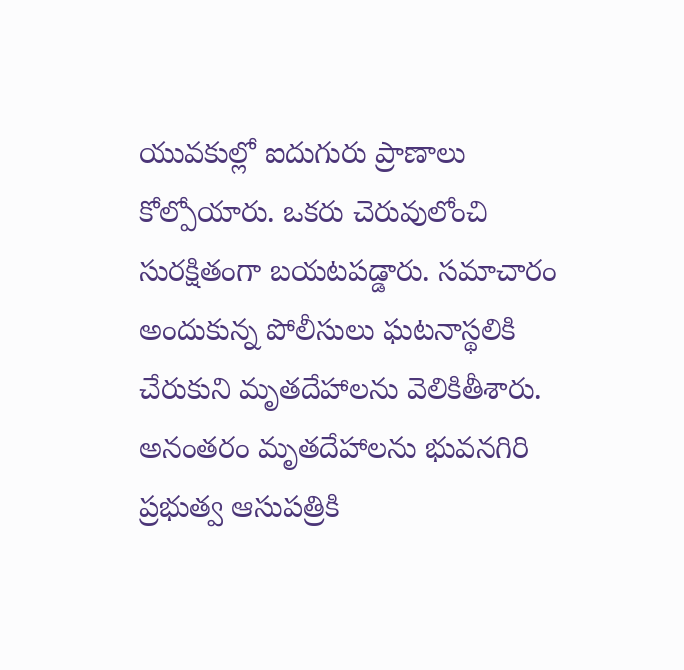యువ‌కుల్లో ఐదుగురు ప్రాణాలు కోల్పోయారు. ఒక‌రు చెరువులోంచి సుర‌క్షితంగా బ‌య‌ట‌ప‌డ్డారు. స‌మాచారం అందుకున్న పోలీసులు ఘ‌ట‌నాస్థ‌లికి చేరుకుని మృత‌దేహాల‌ను వెలికితీశారు. అనంత‌రం మృత‌దేహాల‌ను భువ‌న‌గిరి ప్ర‌భుత్వ ఆసుప‌త్రికి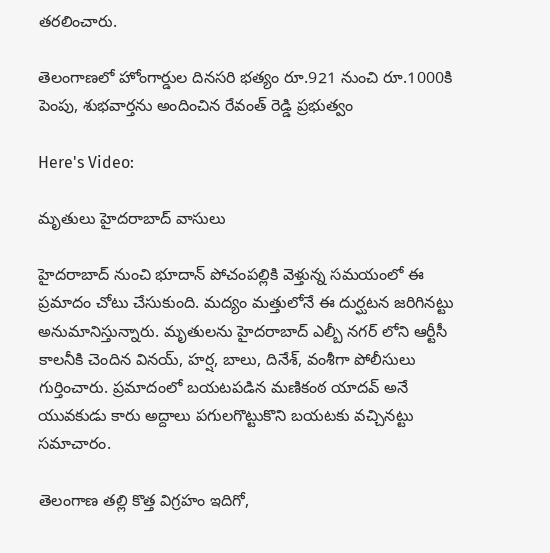త‌ర‌లించారు.

తెలంగాణలో హోంగార్డుల దినసరి భత్యం రూ.921 నుంచి రూ.1000కి పెంపు, శుభవార్తను అందించిన రేవంత్ రెడ్డి ప్రభుత్వం

Here's Video:

మృతులు హైదరాబాద్ వాసులు

హైద‌రాబాద్ నుంచి భూదాన్ పోచంప‌ల్లికి వెళ్తున్న స‌మ‌యంలో ఈ ప్ర‌మాదం చోటు చేసుకుంది. మద్యం మత్తులోనే ఈ దుర్ఘటన జరిగినట్టు అనుమానిస్తున్నారు. మృతుల‌ను హైద‌రాబాద్‌ ఎల్బీ నగర్ లోని ఆర్టీసీ కాలనీకి చెందిన విన‌య్‌, హ‌ర్ష‌, బాలు, దినేశ్, వంశీగా పోలీసులు గుర్తించారు. ప్రమాదంలో బయటపడిన మణికంఠ యాదవ్ అనే యువకుడు కారు అద్దాలు పగులగొట్టుకొని బయటకు వచ్చినట్టు సమాచారం.

తెలంగాణ తల్లి కొత్త విగ్రహం ఇదిగో,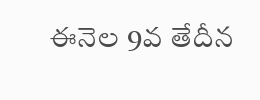ఈనెల 9వ తేదీన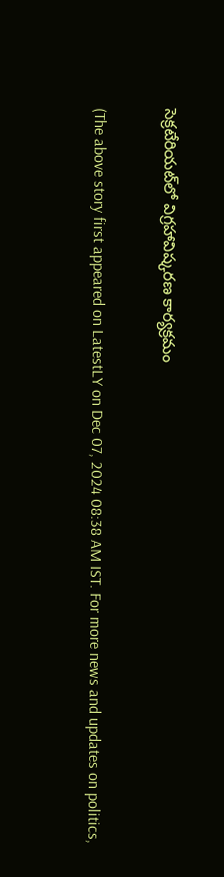సెక్రటేరియట్‌లో విగ్రహావిష్కరణ కార్యక్రమం

(The above story first appeared on LatestLY on Dec 07, 2024 08:38 AM IST. For more news and updates on politics,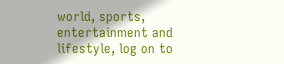world, sports, entertainment and lifestyle, log on to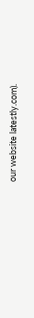our website latestly.com).